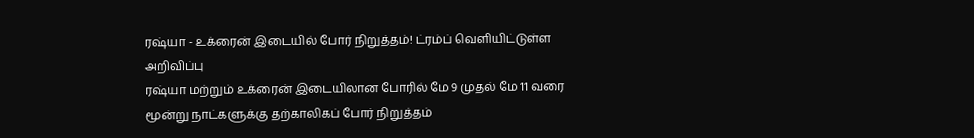ரஷ்யா - உக்ரைன் இடையில் போர் நிறுத்தம்! ட்ரம்ப் வெளியிட்டுள்ள அறிவிப்பு
ரஷ்யா மற்றும் உக்ரைன் இடையிலான போரில் மே 9 முதல் மே 11 வரை மூன்று நாட்களுக்கு தற்காலிகப் போர் நிறுத்தம்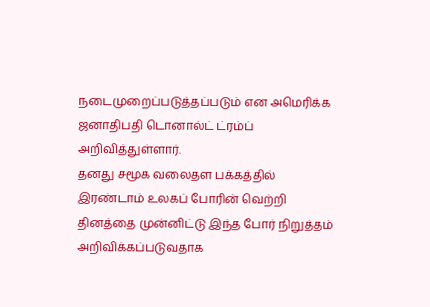நடைமுறைப்படுத்தப்படும் என அமெரிக்க ஜனாதிபதி டொனால்ட் ட்ரம்ப் அறிவித்துள்ளார்.
தனது சமூக வலைதள பக்கத்தில் இரண்டாம் உலகப் போரின் வெற்றி தினத்தை முன்னிட்டு இந்த போர் நிறுத்தம் அறிவிக்கப்படுவதாக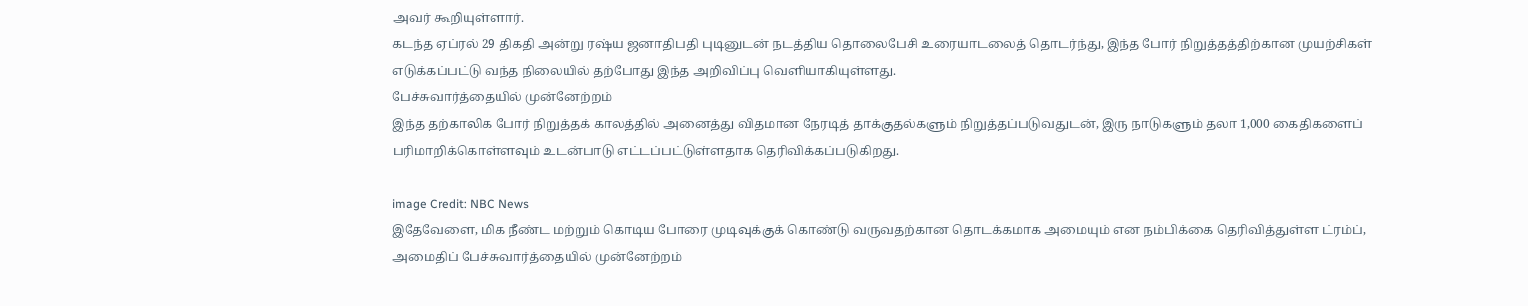அவர் கூறியுள்ளார்.
கடந்த ஏப்ரல் 29 திகதி அன்று ரஷ்ய ஜனாதிபதி புடினுடன் நடத்திய தொலைபேசி உரையாடலைத் தொடர்ந்து, இந்த போர் நிறுத்தத்திற்கான முயற்சிகள் எடுக்கப்பட்டு வந்த நிலையில் தற்போது இந்த அறிவிப்பு வெளியாகியுள்ளது.
பேச்சுவார்த்தையில் முன்னேற்றம்
இந்த தற்காலிக போர் நிறுத்தக் காலத்தில் அனைத்து விதமான நேரடித் தாக்குதல்களும் நிறுத்தப்படுவதுடன், இரு நாடுகளும் தலா 1,000 கைதிகளைப் பரிமாறிக்கொள்ளவும் உடன்பாடு எட்டப்பட்டுள்ளதாக தெரிவிக்கப்படுகிறது.

image Credit: NBC News
இதேவேளை, மிக நீண்ட மற்றும் கொடிய போரை முடிவுக்குக் கொண்டு வருவதற்கான தொடக்கமாக அமையும் என நம்பிக்கை தெரிவித்துள்ள ட்ரம்ப், அமைதிப் பேச்சுவார்த்தையில் முன்னேற்றம்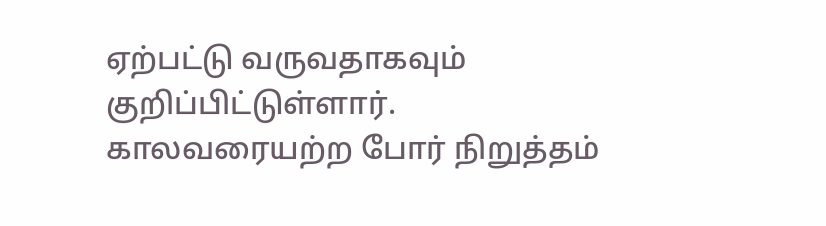ஏற்பட்டு வருவதாகவும் குறிப்பிட்டுள்ளார்.
காலவரையற்ற போர் நிறுத்தம்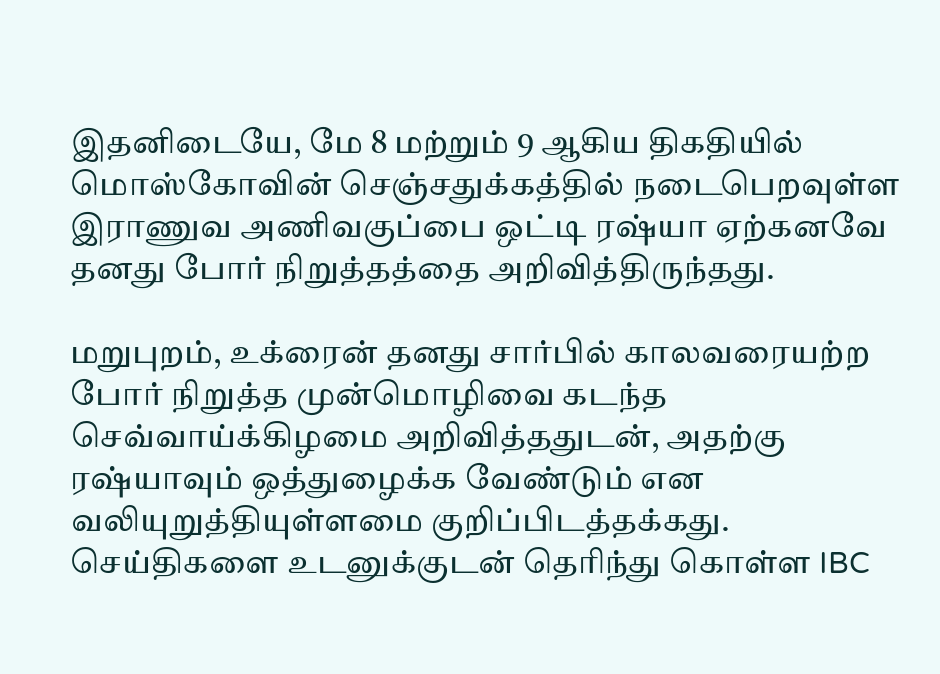இதனிடையே, மே 8 மற்றும் 9 ஆகிய திகதியில் மொஸ்கோவின் செஞ்சதுக்கத்தில் நடைபெறவுள்ள இராணுவ அணிவகுப்பை ஒட்டி ரஷ்யா ஏற்கனவே தனது போர் நிறுத்தத்தை அறிவித்திருந்தது.

மறுபுறம், உக்ரைன் தனது சார்பில் காலவரையற்ற போர் நிறுத்த முன்மொழிவை கடந்த செவ்வாய்க்கிழமை அறிவித்ததுடன், அதற்கு ரஷ்யாவும் ஒத்துழைக்க வேண்டும் என வலியுறுத்தியுள்ளமை குறிப்பிடத்தக்கது.
செய்திகளை உடனுக்குடன் தெரிந்து கொள்ள IBC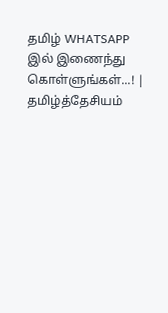தமிழ் WHATSAPP இல் இணைந்து கொள்ளுங்கள்...! |
தமிழ்த்தேசியம்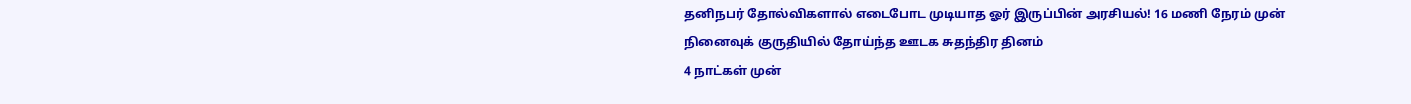தனிநபர் தோல்விகளால் எடைபோட முடியாத ஓர் இருப்பின் அரசியல்! 16 மணி நேரம் முன்
நினைவுக் குருதியில் தோய்ந்த ஊடக சுதந்திர தினம்
4 நாட்கள் முன்